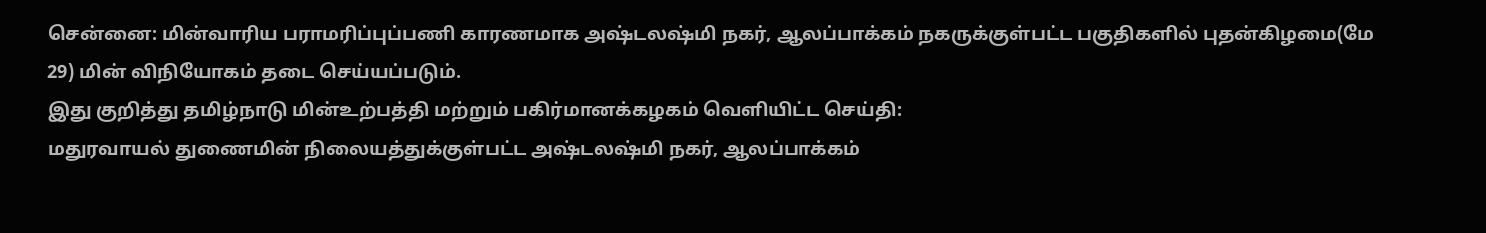சென்னை: மின்வாரிய பராமரிப்புப்பணி காரணமாக அஷ்டலஷ்மி நகர், ஆலப்பாக்கம் நகருக்குள்பட்ட பகுதிகளில் புதன்கிழமை(மே 29) மின் விநியோகம் தடை செய்யப்படும்.
இது குறித்து தமிழ்நாடு மின்உற்பத்தி மற்றும் பகிர்மானக்கழகம் வெளியிட்ட செய்தி:
மதுரவாயல் துணைமின் நிலையத்துக்குள்பட்ட அஷ்டலஷ்மி நகர், ஆலப்பாக்கம்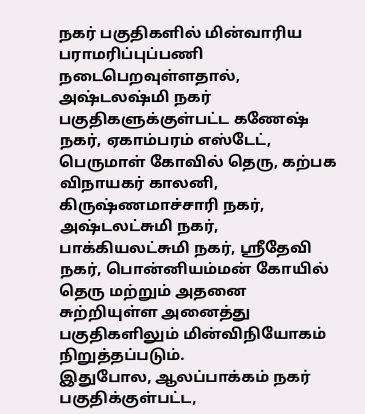நகர் பகுதிகளில் மின்வாரிய பராமரிப்புப்பணி நடைபெறவுள்ளதால், அஷ்டலஷ்மி நகர் பகுதிகளுக்குள்பட்ட கணேஷ் நகர், ஏகாம்பரம் எஸ்டேட், பெருமாள் கோவில் தெரு, கற்பக விநாயகர் காலனி, கிருஷ்ணமாச்சாரி நகர், அஷ்டலட்சுமி நகர், பாக்கியலட்சுமி நகர், ஸ்ரீதேவி நகர், பொன்னியம்மன் கோயில் தெரு மற்றும் அதனை சுற்றியுள்ள அனைத்து பகுதிகளிலும் மின்விநியோகம் நிறுத்தப்படும்.
இதுபோல, ஆலப்பாக்கம் நகர் பகுதிக்குள்பட்ட,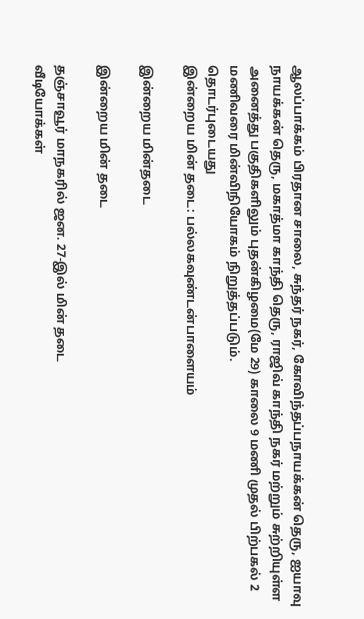ஆலப்பாக்கம் பிரதான சாலை, சுந்தர் நகர், கோவிந்தப்பநாயக்கன் தெரு, ஐயாவு நாயக்கன் தெரு, மகாத்மா காந்தி தெரு, ராஜிவ் காந்தி நகர் மற்றும் சுற்றியுள்ள அனைத்து பகுதிகளிலும் புதன்கிழமை(மே 29) காலை 9 மணி முதல் பிற்பகல் 2 மணிவரை மின்விநியோகம் நிறுத்தப்படும்.
தொடர்புடையது
இன்றைய மின் தடை: பல்லகவுண்டன்பாளையம்

இன்றைய மின்தடை

இன்றைய மின் தடை

தஞ்சாவூர் மாநகரில் ஜன. 27-இல் மின் தடை
வீடியோக்கள்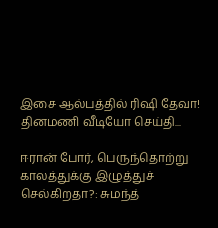இசை ஆல்பத்தில் ரிஷி தேவா!
தினமணி வீடியோ செய்தி...

ஈரான் போர், பெருந்தொற்று காலத்துக்கு இழுத்துச் செல்கிறதா?: சுமந்த்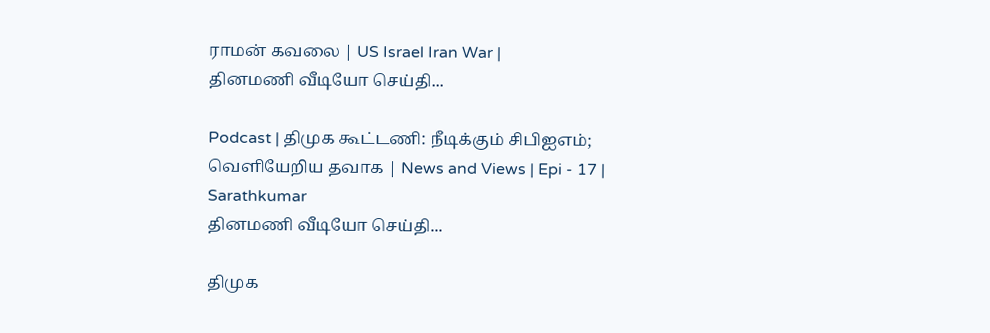ராமன் கவலை | US Israel Iran War |
தினமணி வீடியோ செய்தி...

Podcast | திமுக கூட்டணி: நீடிக்கும் சிபிஐஎம்; வெளியேறிய தவாக | News and Views | Epi - 17 | Sarathkumar
தினமணி வீடியோ செய்தி...

திமுக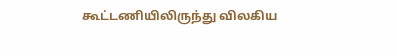கூட்டணியிலிருந்து விலகிய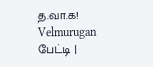த.வா.க! Velmurugan பேட்டி |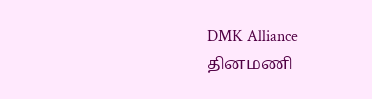DMK Alliance
தினமணி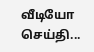வீடியோ செய்தி...